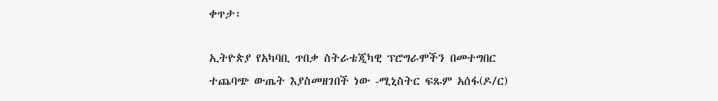ቀጥታ፡

ኢትዮጵያ የአካባቢ ጥበቃ ስትራቴጂካዊ ፕሮግራሞችን በመተግበር ተጨባጭ ውጤት እያስመዘገበች ነው -ሚኒስትር ፍጹም አሰፋ(ዶ/ር)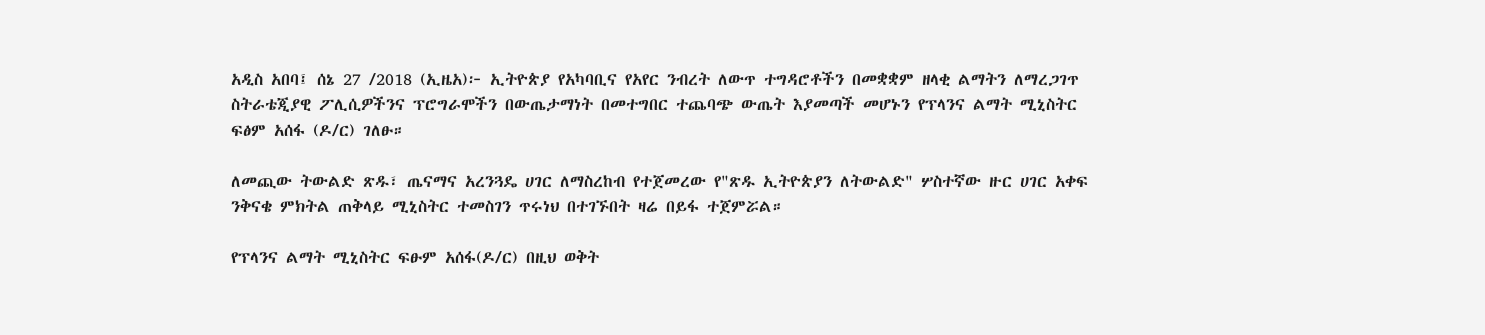አዲስ አበባ፤ ሰኔ 27 /2018 (ኢዜአ)፦ ኢትዮጵያ የአካባቢና የአየር ንብረት ለውጥ ተግዳሮቶችን በመቋቋም ዘላቂ ልማትን ለማረጋገጥ ስትራቴጂያዊ ፖሊሲዎችንና ፕሮግራሞችን በውጤታማነት በመተግበር ተጨባጭ ውጤት እያመጣች መሆኑን የፕላንና ልማት ሚኒስትር ፍፅም አሰፋ (ዶ/ር) ገለፁ።

ለመጪው ትውልድ ጽዱ፣ ጤናማና አረንጓዴ ሀገር ለማስረከብ የተጀመረው የ"ጽዱ ኢትዮጵያን ለትውልድ" ሦስተኛው ዙር ሀገር አቀፍ ንቅናቄ ምክትል ጠቅላይ ሚኒስትር ተመስገን ጥሩነህ በተገኙበት ዛሬ በይፋ ተጀምሯል።

የፕላንና ልማት ሚኒስትር ፍፁም አሰፋ(ዶ/ር) በዚህ ወቅት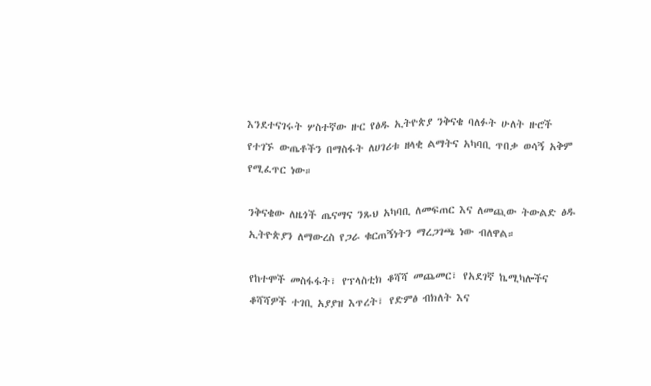እንደተናገሩት ሦስተኛው ዙር የፅዱ ኢትዮጵያ ንቅናቄ ባለፉት ሁለት ዙሮች የተገኙ ውጤቶችን በማስፋት ለሀገሪቱ ዘላቂ ልማትና አካባቢ ጥበቃ ወሳኝ አቅም የሚፈጥር ነው።

ንቅናቄው ለዜጎች ጤናማና ንጹህ አካባቢ ለመፍጠር እና ለመጪው ትውልድ ፅዱ ኢትዮጵያን ለማውረስ የጋራ ቁርጠኝነትን ማረጋገጫ ነው ብለዋል።

የከተሞች መስፋፋት፣ የፕላስቲክ ቆሻሻ መጨመር፣ የአደገኛ ኬሚካሎችና ቆሻሻዎች ተገቢ አያያዝ እጥረት፣ የድምፅ ብክለት እና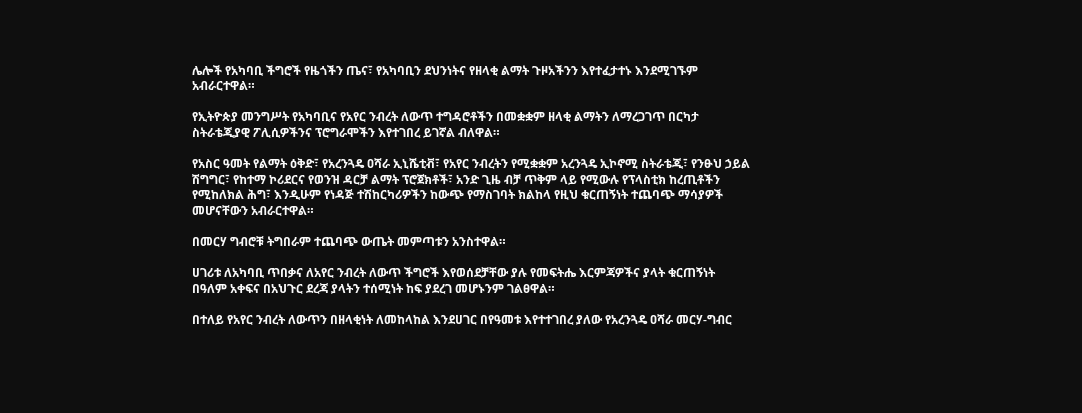ሌሎች የአካባቢ ችግሮች የዜጎችን ጤና፣ የአካባቢን ደህንነትና የዘላቂ ልማት ጉዞአችንን እየተፈታተኑ እንደሚገኙም አብራርተዋል።

የኢትዮጵያ መንግሥት የአካባቢና የአየር ንብረት ለውጥ ተግዳሮቶችን በመቋቋም ዘላቂ ልማትን ለማረጋገጥ በርካታ ስትራቴጂያዊ ፖሊሲዎችንና ፕሮግራሞችን እየተገበረ ይገኛል ብለዋል።

የአስር ዓመት የልማት ዕቅድ፣ የአረንጓዴ ዐሻራ ኢኒሼቲቭ፣ የአየር ንብረትን የሚቋቋም አረንጓዴ ኢኮኖሚ ስትራቴጂ፣ የንፁህ ኃይል ሽግግር፣ የከተማ ኮሪደርና የወንዝ ዳርቻ ልማት ፕሮጀክቶች፣ አንድ ጊዜ ብቻ ጥቅም ላይ የሚውሉ የፕላስቲክ ከረጢቶችን የሚከለክል ሕግ፣ እንዲሁም የነዳጅ ተሽከርካሪዎችን ከውጭ የማስገባት ክልከላ የዚህ ቁርጠኝነት ተጨባጭ ማሳያዎች መሆናቸውን አብራርተዋል።

በመርሃ ግብሮቹ ትግበራም ተጨባጭ ውጤት መምጣቱን አንስተዋል።

ሀገሪቱ ለአካባቢ ጥበቃና ለአየር ንብረት ለውጥ ችግሮች እየወሰደቻቸው ያሉ የመፍትሔ እርምጃዎችና ያላት ቁርጠኝነት በዓለም አቀፍና በአህጉር ደረጃ ያላትን ተሰሚነት ከፍ ያደረገ መሆኑንም ገልፀዋል።

በተለይ የአየር ንብረት ለውጥን በዘላቂነት ለመከላከል እንደሀገር በየዓመቱ እየተተገበረ ያለው የአረንጓዴ ዐሻራ መርሃ-ግብር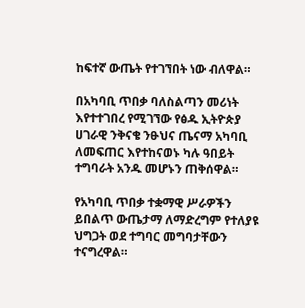ከፍተኛ ውጤት የተገኘበት ነው ብለዋል።

በአካባቢ ጥበቃ ባለስልጣን መሪነት እየተተገበረ የሚገኘው የፅዱ ኢትዮጵያ ሀገራዊ ንቅናቄ ንፁህና ጤናማ አካባቢ ለመፍጠር እየተከናወኑ ካሉ ዓበይት ተግባራት አንዱ መሆኑን ጠቅሰዋል።

የአካባቢ ጥበቃ ተቋማዊ ሥራዎችን ይበልጥ ውጤታማ ለማድረግም የተለያዩ ህግጋት ወደ ተግባር መግባታቸውን ተናግረዋል።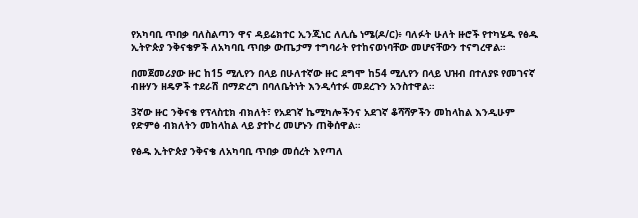የአካባቢ ጥበቃ ባለስልጣን ዋና ዳይሬክተር ኢንጂነር ለሊሴ ነሜ(ዶ/ር)፥ ባለፉት ሁለት ዙሮች የተካሄዱ የፅዱ ኢትዮጵያ ንቅናቄዎች ለአካባቢ ጥበቃ ውጤታማ ተግባራት የተከናወነባቸው መሆናቸውን ተናግረዋል።

በመጀመሪያው ዙር ከ15 ሚሊየን በላይ በሁለተኛው ዙር ደግሞ ከ54 ሚሊየን በላይ ህዝብ በተለያዩ የመገናኛ ብዙሃን ዘዴዎች ተደራሽ በማድረግ በባለቤትነት እንዲሳተፉ መደረጉን አንስተዋል።

3ኛው ዙር ንቅናቄ የፕላስቲክ ብክለት፣ የአደገኛ ኬሚካሎችንና አደገኛ ቆሻሻዎችን መከላከል እንዲሁም የድምፅ ብክለትን መከላከል ላይ ያተኮረ መሆኑን ጠቅሰዋል።

የፅዱ ኢትዮጵያ ንቅናቄ ለአካባቢ ጥበቃ መሰረት እየጣለ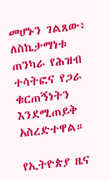መሆኑን ገልጸው፥ ለስኬታማነቱ ጠንካራ የሕዝብ ተሳትፎና የጋራ ቁርጠኝነትን እንደሚጠይቅ አስረድተዋል።

የኢትዮጵያ ዜና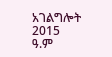አገልግሎት
2015
ዓ.ም